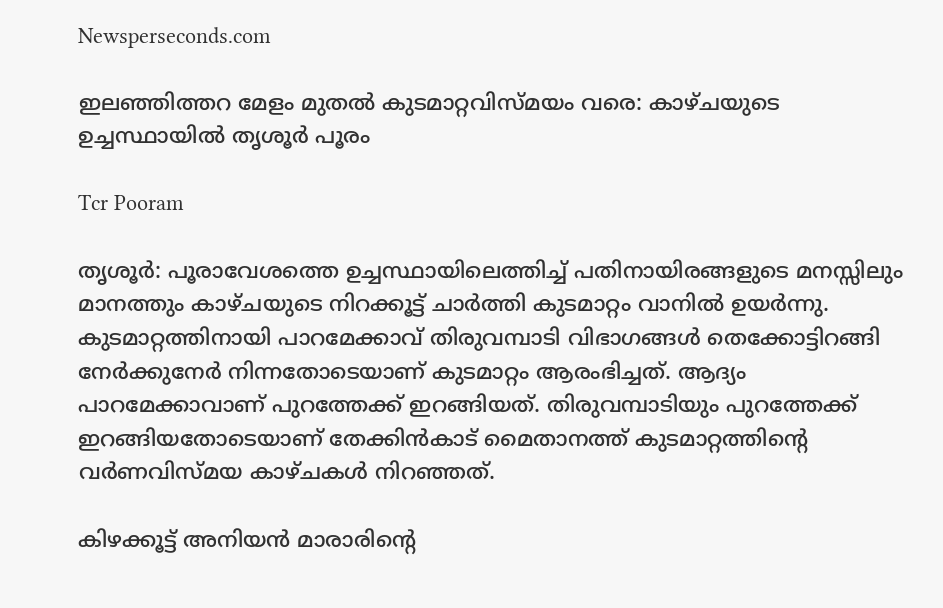Newsperseconds.com

ഇലഞ്ഞിത്തറ മേളം മുതല്‍ കുടമാറ്റവിസ്മയം വരെ: കാഴ്ചയുടെ ഉച്ചസ്ഥായില്‍ തൃശൂര്‍ പൂരം

Tcr Pooram

തൃശൂര്‍: പൂരാവേശത്തെ ഉച്ചസ്ഥായിലെത്തിച്ച് പതിനായിരങ്ങളുടെ മനസ്സിലും മാനത്തും കാഴ്ചയുടെ നിറക്കൂട്ട് ചാര്‍ത്തി കുടമാറ്റം വാനില്‍ ഉയര്‍ന്നു. കുടമാറ്റത്തിനായി പാറമേക്കാവ് തിരുവമ്പാടി വിഭാഗങ്ങള്‍ തെക്കോട്ടിറങ്ങി നേര്‍ക്കുനേര്‍ നിന്നതോടെയാണ് കുടമാറ്റം ആരംഭിച്ചത്. ആദ്യം പാറമേക്കാവാണ് പുറത്തേക്ക് ഇറങ്ങിയത്. തിരുവമ്പാടിയും പുറത്തേക്ക് ഇറങ്ങിയതോടെയാണ് തേക്കിന്‍കാട് മൈതാനത്ത് കുടമാറ്റത്തിന്റെ വര്‍ണവിസ്മയ കാഴ്ചകള്‍ നിറഞ്ഞത്.

കിഴക്കൂട്ട് അനിയന്‍ മാരാരിന്റെ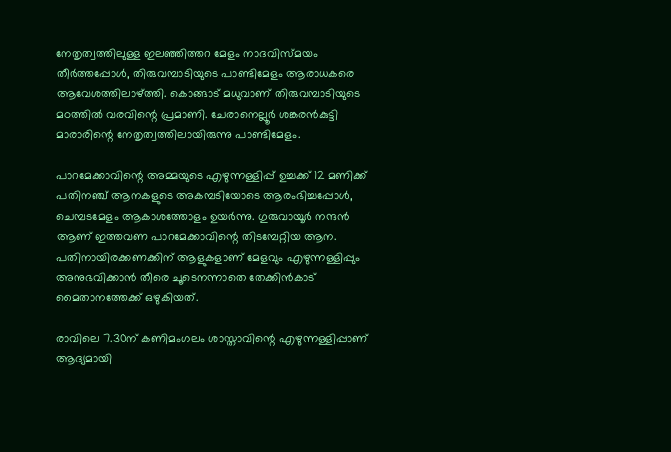നേതൃത്വത്തിലുള്ള ഇലഞ്ഞിത്തറ മേളം നാദവിസ്മയം തീര്‍ത്തപ്പോൾ, തിരുവമ്പാടിയുടെ പാണ്ടിമേളം ആരാധകരെ ആവേശത്തിലാഴ്ത്തി. കൊങ്ങാട് മധുവാണ് തിരുവമ്പാടിയുടെ മഠത്തില്‍ വരവിന്റെ പ്രമാണി. ചേരാനെല്ലൂര്‍ ശങ്കരന്‍കുട്ടി മാരാരിന്റെ നേതൃത്വത്തിലായിരുന്നു പാണ്ടിമേളം.

പാറമേക്കാവിന്റെ അമ്മയുടെ എഴുന്നള്ളിപ്പ് ഉച്ചക്ക് 12 മണിക്ക് പതിനഞ്ച് ആനകളുടെ അകമ്പടിയോടെ ആരംഭിച്ചപ്പോള്‍, ചെമ്പടമേളം ആകാശത്തോളം ഉയർന്നു. ഗുരുവായൂര്‍ നന്ദന്‍ ആണ് ഇത്തവണ പാറമേക്കാവിന്റെ തിടമ്പേറ്റിയ ആന. പതിനായിരക്കണക്കിന് ആളുകളാണ് മേളവും എഴുന്നള്ളിപ്പും അനുഭവിക്കാന്‍ തീരെ ചൂടെനന്നാതെ തേക്കിന്‍കാട് മൈതാനത്തേക്ക് ഒഴുകിയത്.

രാവിലെ 7.30ന് കണിമംഗലം ശാസ്താവിന്റെ എഴുന്നള്ളിപ്പാണ് ആദ്യമായി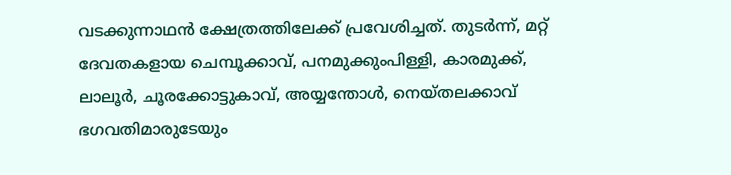വടക്കുന്നാഥന്‍ ക്ഷേത്രത്തിലേക്ക് പ്രവേശിച്ചത്. തുടര്‍ന്ന്, മറ്റ് ദേവതകളായ ചെമ്പൂക്കാവ്, പനമുക്കുംപിള്ളി, കാരമുക്ക്, ലാലൂര്‍, ചൂരക്കോട്ടുകാവ്, അയ്യന്തോള്‍, നെയ്തലക്കാവ് ഭഗവതിമാരുടേയും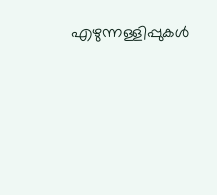എഴുന്നള്ളിപ്പുകള്‍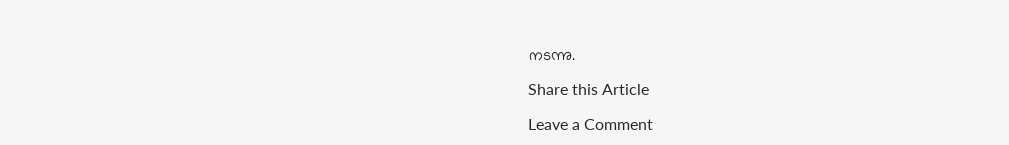നടന്നു.

Share this Article

Leave a Comment